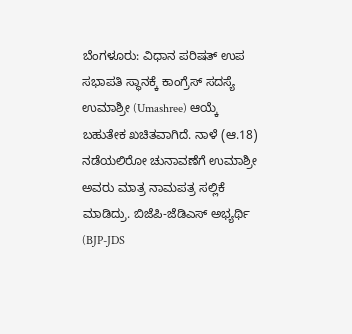ಬೆಂಗಳೂರು: ವಿಧಾನ ಪರಿಷತ್ ಉಪ ಸಭಾಪತಿ ಸ್ಥಾನಕ್ಕೆ ಕಾಂಗ್ರೆಸ್ ಸದಸ್ಯೆ ಉಮಾಶ್ರೀ (Umashree) ಆಯ್ಕೆ ಬಹುತೇಕ ಖಚಿತವಾಗಿದೆ. ನಾಳೆ (ಆ.18) ನಡೆಯಲಿರೋ ಚುನಾವಣೆಗೆ ಉಮಾಶ್ರೀ ಅವರು ಮಾತ್ರ ನಾಮಪತ್ರ ಸಲ್ಲಿಕೆ ಮಾಡಿದ್ರು. ಬಿಜೆಪಿ-ಜೆಡಿಎಸ್ ಅಭ್ಯರ್ಥಿ (BJP-JDS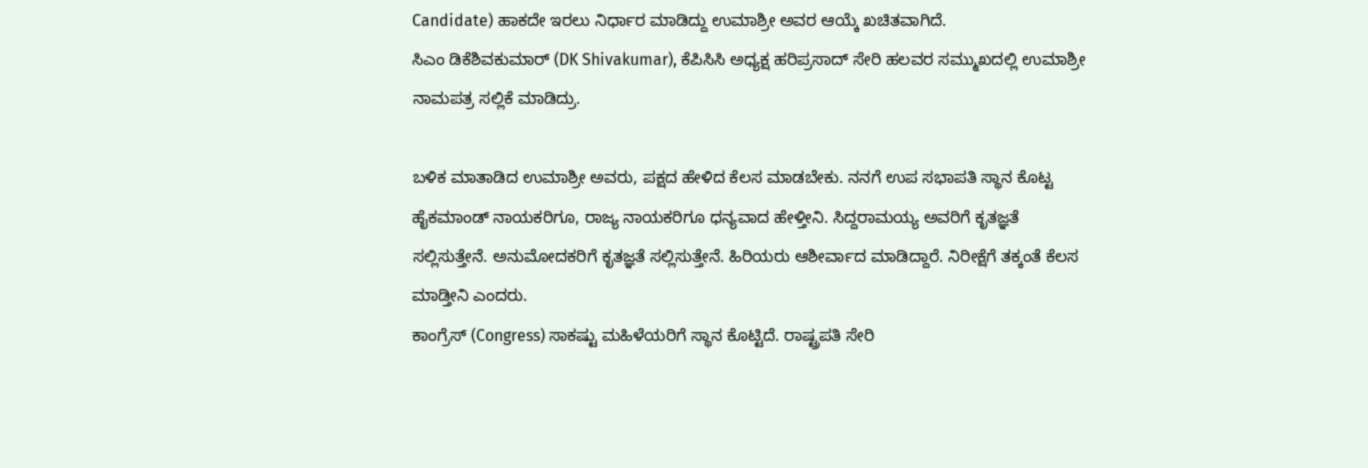Candidate) ಹಾಕದೇ ಇರಲು ನಿರ್ಧಾರ ಮಾಡಿದ್ದು ಉಮಾಶ್ರೀ ಅವರ ಆಯ್ಕೆ ಖಚಿತವಾಗಿದೆ.
ಸಿಎಂ ಡಿಕೆಶಿವಕುಮಾರ್ (DK Shivakumar), ಕೆಪಿಸಿಸಿ ಅಧ್ಯಕ್ಷ ಹರಿಪ್ರಸಾದ್ ಸೇರಿ ಹಲವರ ಸಮ್ಮುಖದಲ್ಲಿ ಉಮಾಶ್ರೀ ನಾಮಪತ್ರ ಸಲ್ಲಿಕೆ ಮಾಡಿದ್ರು.

ಬಳಿಕ ಮಾತಾಡಿದ ಉಮಾಶ್ರೀ ಅವರು, ಪಕ್ಷದ ಹೇಳಿದ ಕೆಲಸ ಮಾಡಬೇಕು. ನನಗೆ ಉಪ ಸಭಾಪತಿ ಸ್ಥಾನ ಕೊಟ್ಟ ಹೈಕಮಾಂಡ್ ನಾಯಕರಿಗೂ, ರಾಜ್ಯ ನಾಯಕರಿಗೂ ಧನ್ಯವಾದ ಹೇಳ್ತೀನಿ. ಸಿದ್ದರಾಮಯ್ಯ ಅವರಿಗೆ ಕೃತಜ್ಞತೆ ಸಲ್ಲಿಸುತ್ತೇನೆ. ಅನುಮೋದಕರಿಗೆ ಕೃತಜ್ಞತೆ ಸಲ್ಲಿಸುತ್ತೇನೆ. ಹಿರಿಯರು ಆಶೀರ್ವಾದ ಮಾಡಿದ್ದಾರೆ. ನಿರೀಕ್ಷೆಗೆ ತಕ್ಕಂತೆ ಕೆಲಸ ಮಾಡ್ತೀನಿ ಎಂದರು.
ಕಾಂಗ್ರೆಸ್ (Congress) ಸಾಕಷ್ಟು ಮಹಿಳೆಯರಿಗೆ ಸ್ಥಾನ ಕೊಟ್ಟಿದೆ. ರಾಷ್ಟ್ರಪತಿ ಸೇರಿ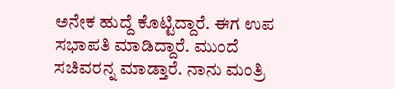ಅನೇಕ ಹುದ್ದೆ ಕೊಟ್ಟಿದ್ದಾರೆ. ಈಗ ಉಪ ಸಭಾಪತಿ ಮಾಡಿದ್ದಾರೆ. ಮುಂದೆ ಸಚಿವರನ್ನ ಮಾಡ್ತಾರೆ. ನಾನು ಮಂತ್ರಿ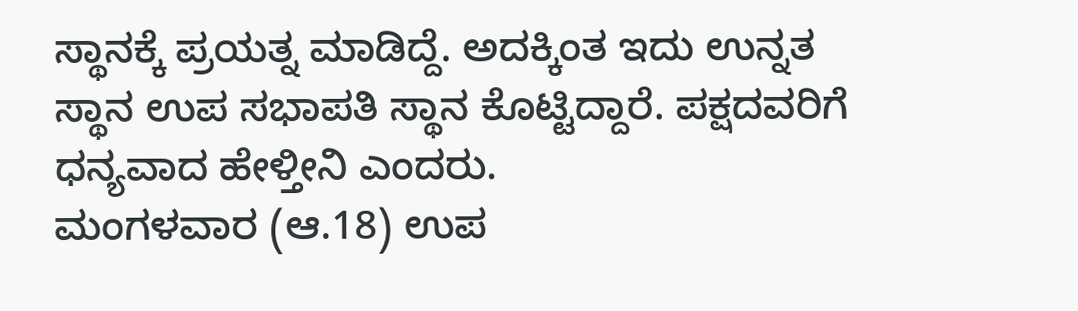ಸ್ಥಾನಕ್ಕೆ ಪ್ರಯತ್ನ ಮಾಡಿದ್ದೆ. ಅದಕ್ಕಿಂತ ಇದು ಉನ್ನತ ಸ್ಥಾನ ಉಪ ಸಭಾಪತಿ ಸ್ಥಾನ ಕೊಟ್ಟಿದ್ದಾರೆ. ಪಕ್ಷದವರಿಗೆ ಧನ್ಯವಾದ ಹೇಳ್ತೀನಿ ಎಂದರು.
ಮಂಗಳವಾರ (ಆ.18) ಉಪ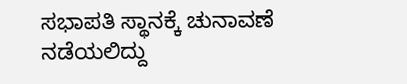ಸಭಾಪತಿ ಸ್ಥಾನಕ್ಕೆ ಚುನಾವಣೆ ನಡೆಯಲಿದ್ದು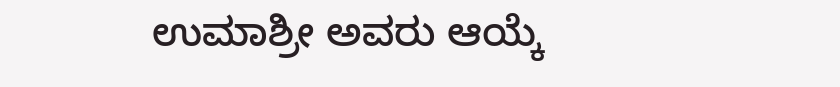ಉಮಾಶ್ರೀ ಅವರು ಆಯ್ಕೆ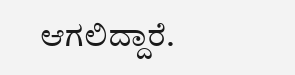ಆಗಲಿದ್ದಾರೆ.